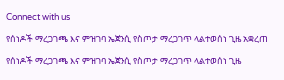Connect with us

የሰነዶች ማረጋገጫ እና ምዝገባ ኤጀንሲ የስጦታ ማረጋገጥ ላልተወሰነ ጊዜ አቋረጠ

የሰነዶች ማረጋገጫ እና ምዝገባ ኤጀንሲ የስጦታ ማረጋገጥ ላልተወሰነ ጊዜ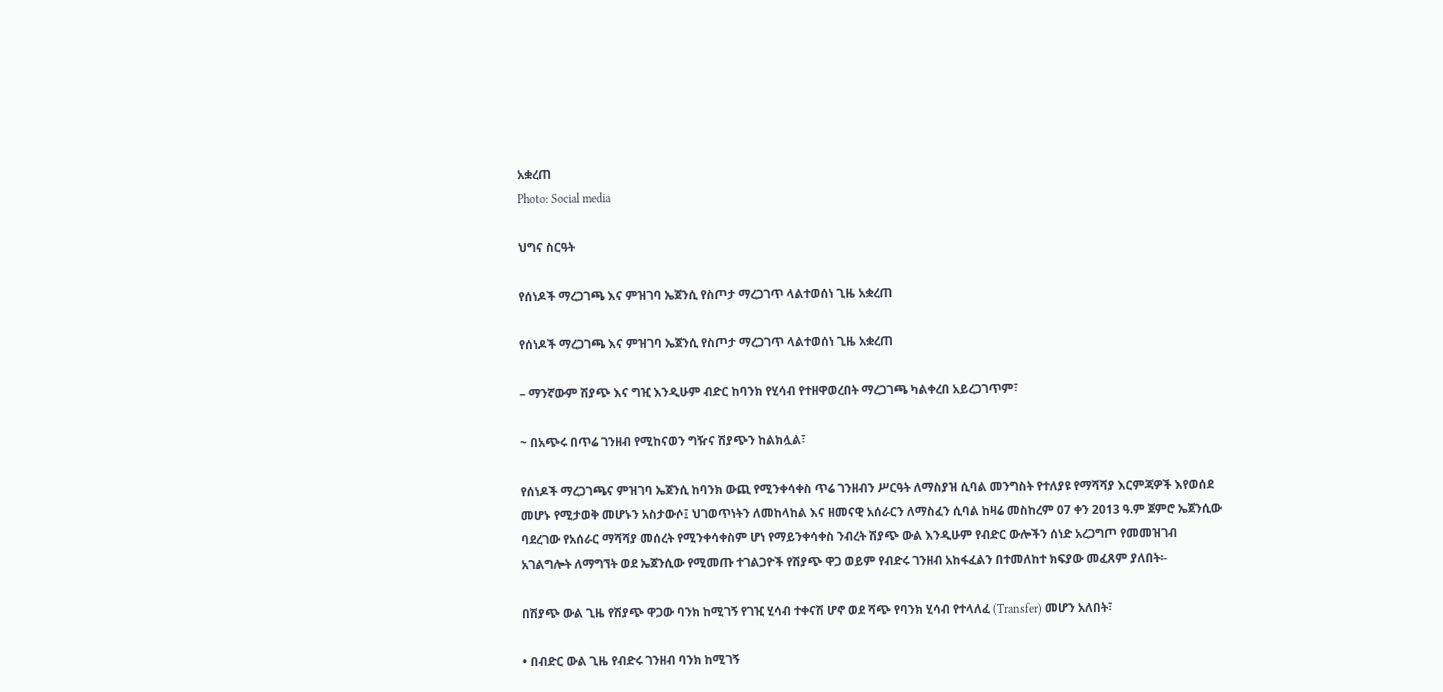አቋረጠ
Photo: Social media

ህግና ስርዓት

የሰነዶች ማረጋገጫ እና ምዝገባ ኤጀንሲ የስጦታ ማረጋገጥ ላልተወሰነ ጊዜ አቋረጠ

የሰነዶች ማረጋገጫ እና ምዝገባ ኤጀንሲ የስጦታ ማረጋገጥ ላልተወሰነ ጊዜ አቋረጠ

– ማንኛውም ሽያጭ እና ግዢ እንዲሁም ብድር ከባንክ የሂሳብ የተዘዋወረበት ማረጋገጫ ካልቀረበ አይረጋገጥም፣

~ በአጭሩ በጥሬ ገንዘብ የሚከናወን ግዥና ሽያጭን ከልክሏል፣

የሰነዶች ማረጋገጫና ምዝገባ ኤጀንሲ ከባንክ ውጪ የሚንቀሳቀስ ጥሬ ገንዘብን ሥርዓት ለማስያዝ ሲባል መንግስት የተለያዩ የማሻሻያ እርምጃዎች እየወሰደ መሆኑ የሚታወቅ መሆኑን አስታውሶ፤ ህገወጥነትን ለመከላከል እና ዘመናዊ አሰራርን ለማስፈን ሲባል ከዛሬ መስከረም 07 ቀን 2013 ዓ.ም ጀምሮ ኤጀንሲው ባደረገው የአሰራር ማሻሻያ መሰረት የሚንቀሳቀስም ሆነ የማይንቀሳቀስ ንብረት ሽያጭ ውል እንዲሁም የብድር ውሎችን ሰነድ አረጋግጦ የመመዝገብ አገልግሎት ለማግኘት ወደ ኤጀንሲው የሚመጡ ተገልጋዮች የሽያጭ ዋጋ ወይም የብድሩ ገንዘብ አከፋፈልን በተመለከተ ክፍያው መፈጸም ያለበት፡-

በሽያጭ ውል ጊዜ የሽያጭ ዋጋው ባንክ ከሚገኝ የገዢ ሂሳብ ተቀናሽ ሆኖ ወደ ሻጭ የባንክ ሂሳብ የተላለፈ (Transfer) መሆን አለበት፣

• በብድር ውል ጊዜ የብድሩ ገንዘብ ባንክ ከሚገኝ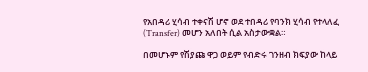የአበዳሪ ሂሳብ ተቀናሽ ሆኖ ወደ ተበዳሪ የባንክ ሂሳብ የተላለፈ (Transfer) መሆን አለበት ሲል አስታውቋል።

በመሆኑም የሽያጩ ዋጋ ወይም የብድሩ ገንዘብ ክፍያው ከላይ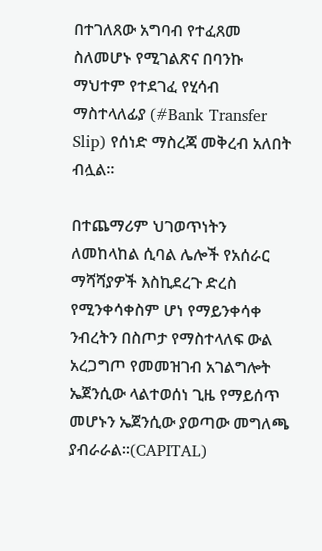በተገለጸው አግባብ የተፈጸመ ስለመሆኑ የሚገልጽና በባንኩ ማህተም የተደገፈ የሂሳብ ማስተላለፊያ (#Bank Transfer Slip) የሰነድ ማስረጃ መቅረብ አለበት ብሏል።

በተጨማሪም ህገወጥነትን ለመከላከል ሲባል ሌሎች የአሰራር ማሻሻያዎች እስኪደረጉ ድረስ የሚንቀሳቀስም ሆነ የማይንቀሳቀ ንብረትን በስጦታ የማስተላለፍ ውል አረጋግጦ የመመዝገብ አገልግሎት ኤጀንሲው ላልተወሰነ ጊዜ የማይሰጥ መሆኑን ኤጀንሲው ያወጣው መግለጫ ያብራራል፡፡(CAPITAL)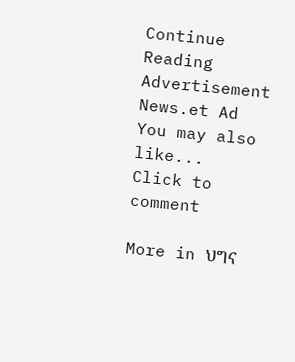Continue Reading
Advertisement News.et Ad
You may also like...
Click to comment

More in ህግና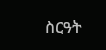ስርዓት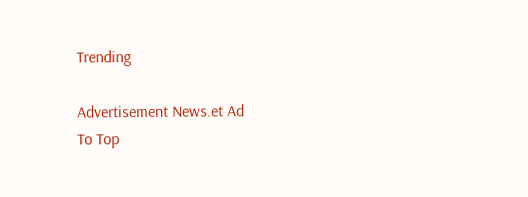Trending

Advertisement News.et Ad
To Top